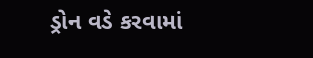ડ્રોન વડે કરવામાં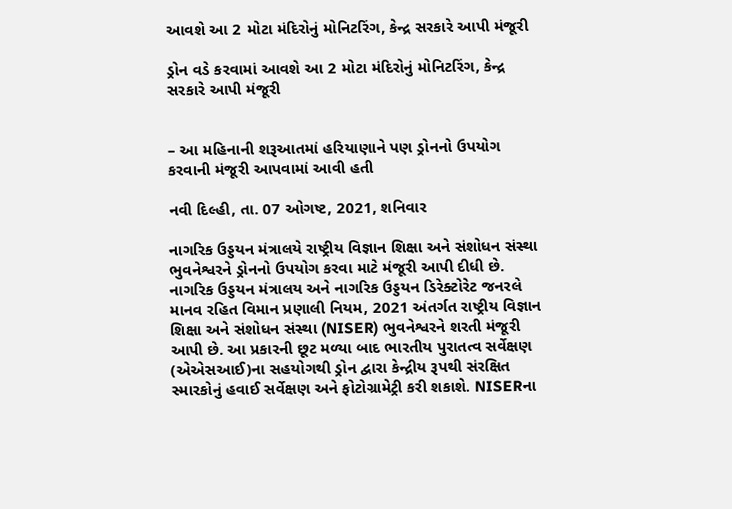આવશે આ 2 મોટા મંદિરોનું મોનિટરિંગ, કેન્દ્ર સરકારે આપી મંજૂરી

ડ્રોન વડે કરવામાં આવશે આ 2 મોટા મંદિરોનું મોનિટરિંગ, કેન્દ્ર સરકારે આપી મંજૂરી


– આ મહિનાની શરૂઆતમાં હરિયાણાને પણ ડ્રોનનો ઉપયોગ કરવાની મંજૂરી આપવામાં આવી હતી

નવી દિલ્હી, તા. 07 ઓગષ્ટ, 2021, શનિવાર

નાગરિક ઉડ્ડયન મંત્રાલયે રાષ્ટ્રીય વિજ્ઞાન શિક્ષા અને સંશોધન સંસ્થા ભુવનેશ્વરને ડ્રોનનો ઉપયોગ કરવા માટે મંજૂરી આપી દીધી છે. નાગરિક ઉડ્ડયન મંત્રાલય અને નાગરિક ઉડ્ડયન ડિરેક્ટોરેટ જનરલે માનવ રહિત વિમાન પ્રણાલી નિયમ, 2021 અંતર્ગત રાષ્ટ્રીય વિજ્ઞાન શિક્ષા અને સંશોધન સંસ્થા (NISER) ભુવનેશ્વરને શરતી મંજૂરી આપી છે. આ પ્રકારની છૂટ મળ્યા બાદ ભારતીય પુરાતત્વ સર્વેક્ષણ (એએસઆઈ)ના સહયોગથી ડ્રોન દ્વારા કેન્દ્રીય રૂપથી સંરક્ષિત સ્મારકોનું હવાઈ સર્વેક્ષણ અને ફોટોગ્રામેટ્રી કરી શકાશે. NISERના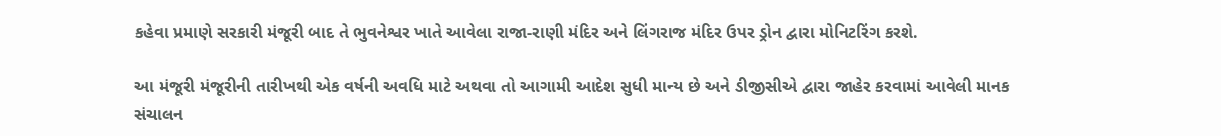કહેવા પ્રમાણે સરકારી મંજૂરી બાદ તે ભુવનેશ્વર ખાતે આવેલા રાજા-રાણી મંદિર અને લિંગરાજ મંદિર ઉપર ડ્રોન દ્વારા મોનિટરિંગ કરશે.

આ મંજૂરી મંજૂરીની તારીખથી એક વર્ષની અવધિ માટે અથવા તો આગામી આદેશ સુધી માન્ય છે અને ડીજીસીએ દ્વારા જાહેર કરવામાં આવેલી માનક સંચાલન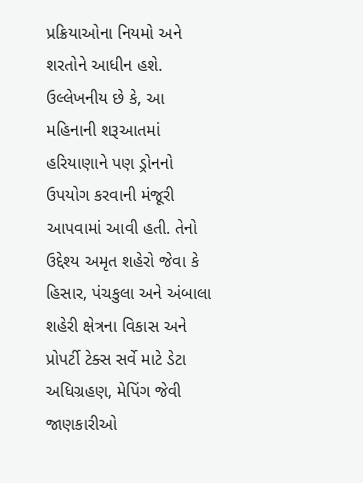પ્રક્રિયાઓના નિયમો અને શરતોને આધીન હશે. ઉલ્લેખનીય છે કે, આ મહિનાની શરૂઆતમાં હરિયાણાને પણ ડ્રોનનો ઉપયોગ કરવાની મંજૂરી આપવામાં આવી હતી. તેનો ઉદ્દેશ્ય અમૃત શહેરો જેવા કે હિસાર, પંચકુલા અને અંબાલા શહેરી ક્ષેત્રના વિકાસ અને પ્રોપર્ટી ટેક્સ સર્વે માટે ડેટા અધિગ્રહણ, મેપિંગ જેવી જાણકારીઓ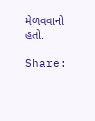મેળવવાનો હતો.

Share: